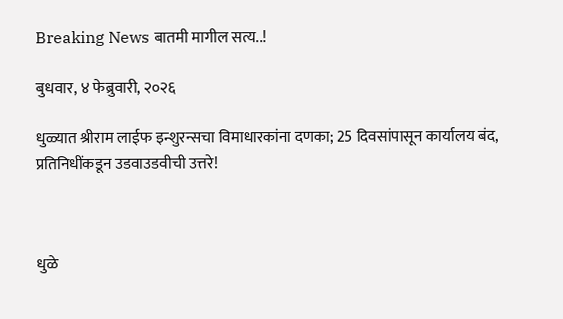Breaking News बातमी मागील सत्य..!

बुधवार, ४ फेब्रुवारी, २०२६

धुळ्यात श्रीराम लाईफ इन्शुरन्सचा विमाधारकांना दणका; 25 दिवसांपासून कार्यालय बंद, प्रतिनिधींकडून उडवाउडवीची उत्तरे!



धुळे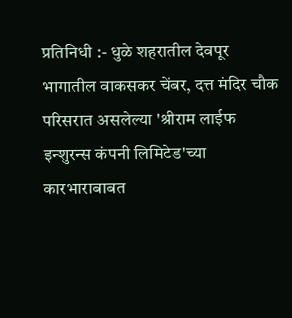प्रतिनिधी :- धुळे शहरातील देवपूर भागातील वाकसकर चेंबर, दत्त मंदिर चौक परिसरात असलेल्या 'श्रीराम लाईफ इन्शुरन्स कंपनी लिमिटेड'च्या कारभाराबाबत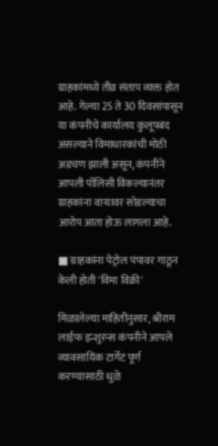ग्राहकांमध्ये तीव्र संताप व्यक्त होत आहे. गेल्या 25 ते 30 दिवसांपासून या कंपनीचे कार्यालय कुलूपबंद असल्याने विमाधारकांची मोठी अडचण झाली असून, कंपनीने आपली पॉलिसी विकल्यानंतर ग्राहकांना वाऱ्यावर सोडल्याचा आरोप आता होऊ लागला आहे.

■ ग्राहकांना पेट्रोल पंपावर गाठून केली होती 'विमा विक्री'

मिळालेल्या माहितीनुसार, श्रीराम लाईफ इन्शुरन्स कंपनीने आपले व्यावसायिक टार्गेट पूर्ण करण्यासाठी धुळे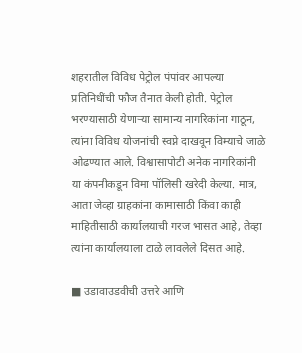शहरातील विविध पेट्रोल पंपांवर आपल्या प्रतिनिधींची फौज तैनात केली होती. पेट्रोल भरण्यासाठी येणाऱ्या सामान्य नागरिकांना गाठून, त्यांना विविध योजनांची स्वप्ने दाखवून विम्याचे जाळे ओढण्यात आले. विश्वासापोटी अनेक नागरिकांनी या कंपनीकडून विमा पॉलिसी खरेदी केल्या. मात्र, आता जेव्हा ग्राहकांना कामासाठी किंवा काही माहितीसाठी कार्यालयाची गरज भासत आहे, तेव्हा त्यांना कार्यालयाला टाळे लावलेले दिसत आहे.

■ उडावाउडवीची उत्तरे आणि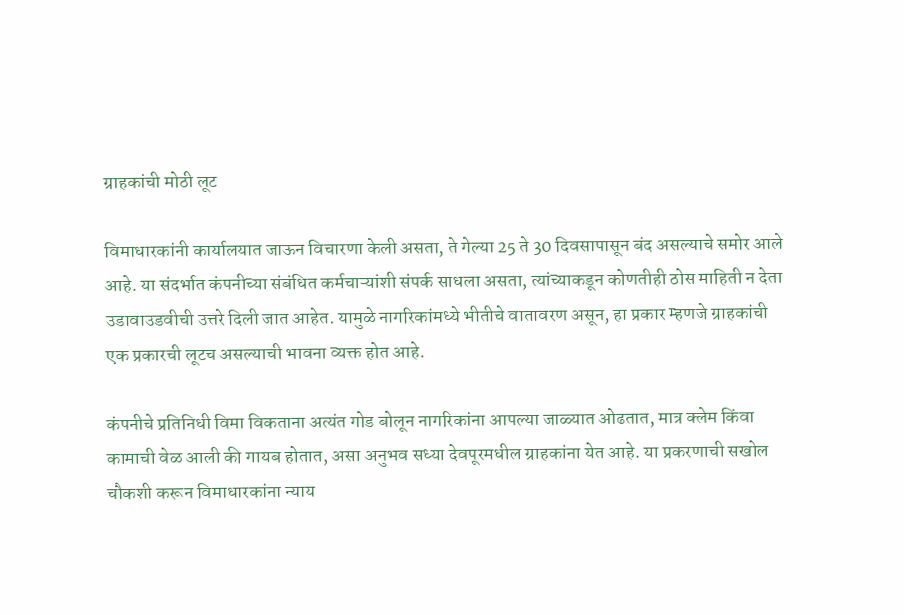ग्राहकांची मोठी लूट

विमाधारकांनी कार्यालयात जाऊन विचारणा केली असता, ते गेल्या 25 ते 30 दिवसापासून बंद असल्याचे समोर आले आहे. या संदर्भात कंपनीच्या संबंधित कर्मचाऱ्यांशी संपर्क साधला असता, त्यांच्याकडून कोणतीही ठोस माहिती न देता उडावाउडवीची उत्तरे दिली जात आहेत. यामुळे नागरिकांमध्ये भीतीचे वातावरण असून, हा प्रकार म्हणजे ग्राहकांची एक प्रकारची लूटच असल्याची भावना व्यक्त होत आहे.

कंपनीचे प्रतिनिधी विमा विकताना अत्यंत गोड बोलून नागरिकांना आपल्या जाळ्यात ओढतात, मात्र क्लेम किंवा कामाची वेळ आली की गायब होतात, असा अनुभव सध्या देवपूरमधील ग्राहकांना येत आहे. या प्रकरणाची सखोल चौकशी करून विमाधारकांना न्याय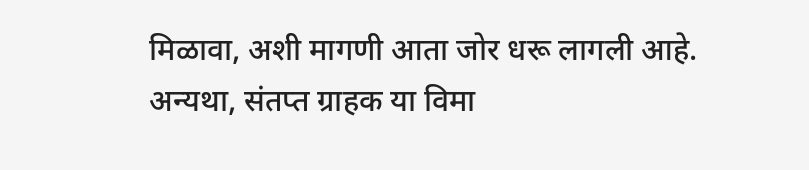मिळावा, अशी मागणी आता जोर धरू लागली आहे. अन्यथा, संतप्त ग्राहक या विमा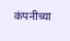कंपनीच्या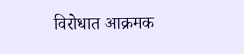विरोधात आक्रमक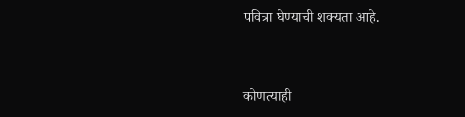पवित्रा घेण्याची शक्यता आहे.



कोणत्याही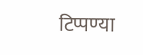टिप्पण्‍या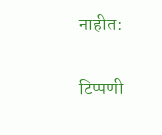नाहीत:

टिप्पणी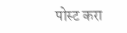पोस्ट करा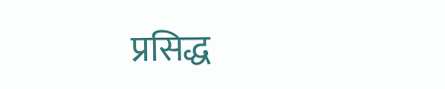प्रसिद्ध